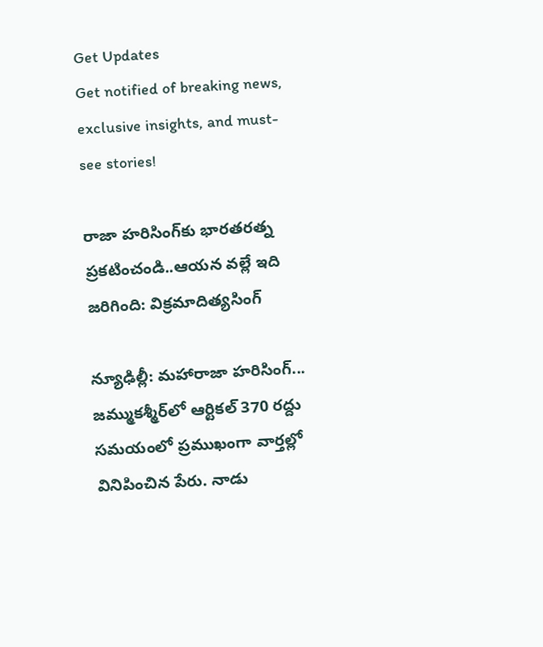Get Updates
Get notified of breaking news, exclusive insights, and must-see stories!

రాజా హరిసింగ్‌కు భారతరత్న ప్రకటించండి..ఆయన వల్లే ఇది జరిగింది: విక్రమాదిత్యసింగ్

న్యూఢిల్లీ: మహారాజా హరిసింగ్... జమ్ముకశ్మీర్‌లో ఆర్టికల్ 370 రద్దు సమయంలో ప్రముఖంగా వార్తల్లో వినిపించిన పేరు. నాడు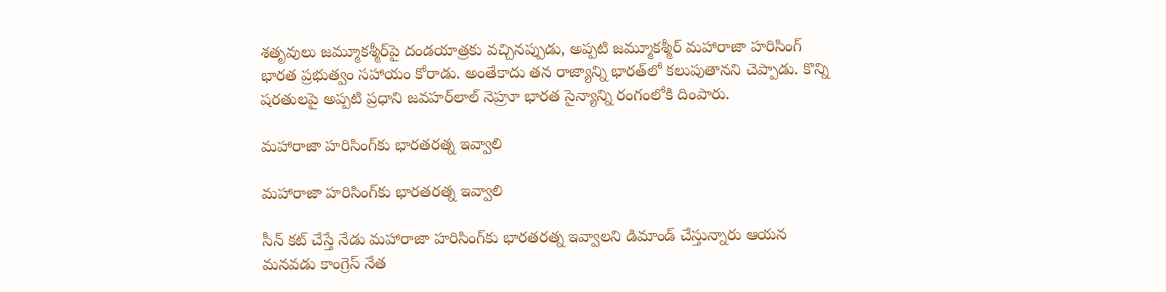శతృవులు జమ్మూకశ్మీర్‌పై దండయాత్రకు వచ్చినప్పుడు, అప్పటి జమ్మూకశ్మీర్ మహారాజా హరిసింగ్ భారత ప్రభుత్వం సహాయం కోరాడు. అంతేకాదు తన రాజ్యాన్ని భారత్‌లో కలుపుతానని చెప్పాడు. కొన్ని షరతులపై అప్పటి ప్రధాని జవహర్‌లాల్ నెహ్రూ భారత సైన్యాన్ని రంగంలోకి దింపారు.

మహారాజా హరిసింగ్‌కు భారతరత్న ఇవ్వాలి

మహారాజా హరిసింగ్‌కు భారతరత్న ఇవ్వాలి

సీన్ కట్ చేస్తే నేడు మహారాజా హరిసింగ్‌‌కు భారతరత్న ఇవ్వాలని డిమాండ్ చేస్తున్నారు ఆయన మనవడు కాంగ్రెస్ నేత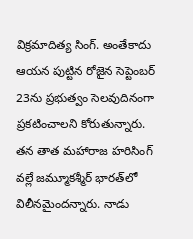విక్రమాదిత్య సింగ్. అంతేకాదు ఆయన పుట్టిన రోజైన సెప్టెంబర్ 23ను ప్రభుత్వం సెలవుదినంగా ప్రకటించాలని కోరుతున్నారు. తన తాత మహారాజ హరిసింగ్ వల్లే జమ్మూకశ్మీర్ భారత్‌లో విలీనమైందన్నారు. నాడు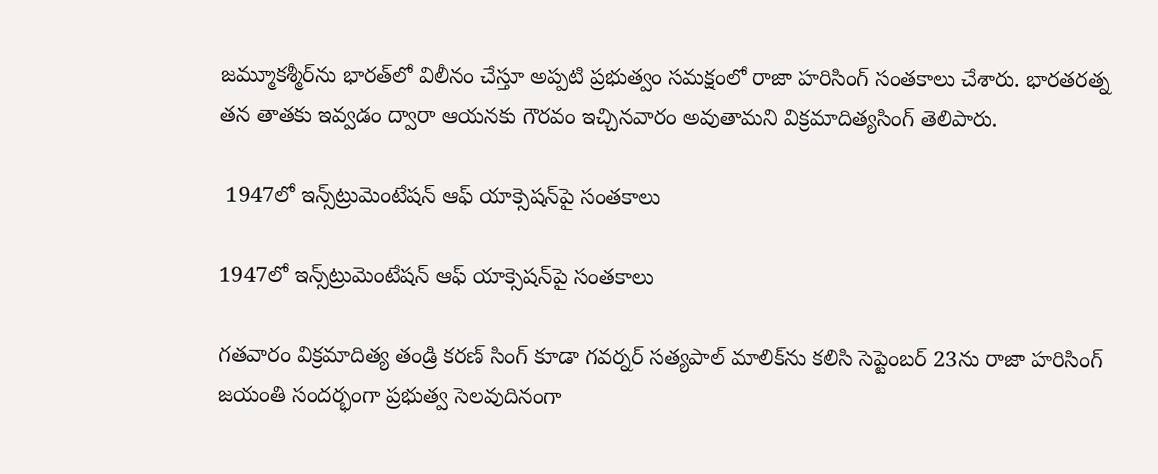జమ్మూకశ్మీర్‌ను భారత్‌లో విలీనం చేస్తూ అప్పటి ప్రభుత్వం సమక్షంలో రాజా హరిసింగ్ సంతకాలు చేశారు. భారతరత్న తన తాతకు ఇవ్వడం ద్వారా ఆయనకు గౌరవం ఇచ్చినవారం అవుతామని విక్రమాదిత్యసింగ్ తెలిపారు.

 1947లో ఇన్స్‌ట్రుమెంటేషన్ ఆఫ్ యాక్సెషన్‌పై సంతకాలు

1947లో ఇన్స్‌ట్రుమెంటేషన్ ఆఫ్ యాక్సెషన్‌పై సంతకాలు

గతవారం విక్రమాదిత్య తండ్రి కరణ్ సింగ్‌ కూడా గవర్నర్ సత్యపాల్ మాలిక్‌ను కలిసి సెప్టెంబర్ 23ను రాజా హరిసింగ్ జయంతి సందర్భంగా ప్రభుత్వ సెలవుదినంగా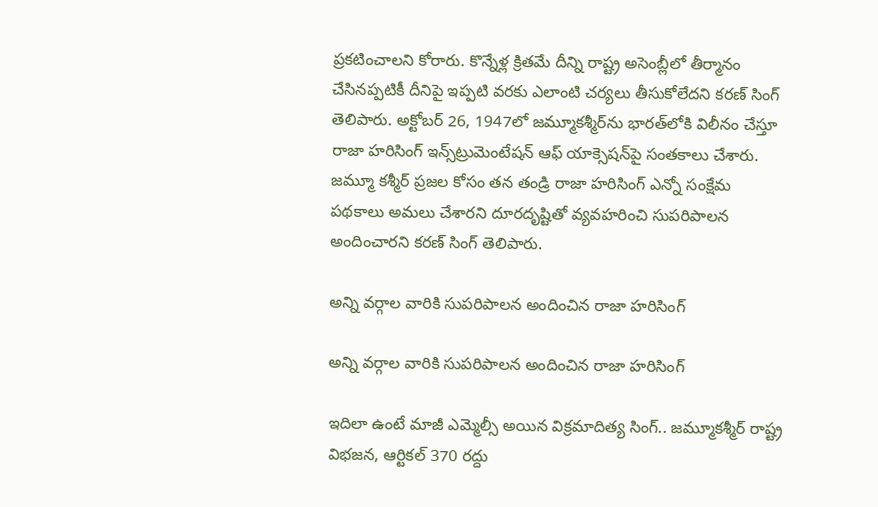ప్రకటించాలని కోరారు. కొన్నేళ్ల క్రితమే దీన్ని రాష్ట్ర అసెంబ్లీలో తీర్మానం చేసినప్పటికీ దీనిపై ఇప్పటి వరకు ఎలాంటి చర్యలు తీసుకోలేదని కరణ్ సింగ్ తెలిపారు. అక్టోబర్ 26, 1947లో జమ్మూకశ్మీర్‌ను భారత్‌లోకి విలీనం చేస్తూ రాజా హరిసింగ్ ఇన్స్‌ట్రుమెంటేషన్ ఆఫ్ యాక్సెషన్‌పై సంతకాలు చేశారు. జమ్మూ కశ్మీర్ ప్రజల కోసం తన తండ్రి రాజా హరిసింగ్ ఎన్నో సంక్షేమ పథకాలు అమలు చేశారని దూరదృష్టితో వ్యవహరించి సుపరిపాలన అందించారని కరణ్ సింగ్ తెలిపారు.

అన్ని వర్గాల వారికి సుపరిపాలన అందించిన రాజా హరిసింగ్

అన్ని వర్గాల వారికి సుపరిపాలన అందించిన రాజా హరిసింగ్

ఇదిలా ఉంటే మాజీ ఎమ్మెల్సీ అయిన విక్రమాదిత్య సింగ్.. జమ్మూకశ్మీర్ రాష్ట్ర విభజన, ఆర్టికల్ 370 రద్దు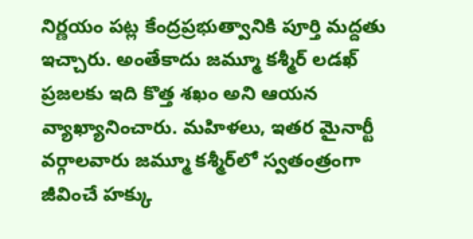నిర్ణయం పట్ల కేంద్రప్రభుత్వానికి పూర్తి మద్దతు ఇచ్చారు. అంతేకాదు జమ్మూ కశ్మీర్ లడఖ్ ప్రజలకు ఇది కొత్త శఖం అని ఆయన వ్యాఖ్యానించారు. మహిళలు, ఇతర మైనార్టీ వర్గాలవారు జమ్మూ కశ్మీర్‌లో స్వతంత్రంగా జీవించే హక్కు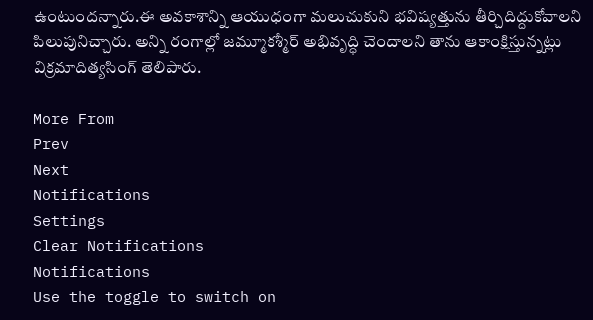ఉంటుందన్నారు.ఈ అవకాశాన్ని ఆయుధంగా మలుచుకుని భవిష్యత్తును తీర్చిదిద్దుకోవాలని పిలుపునిచ్చారు. అన్ని రంగాల్లో జమ్మూకశ్మీర్ అభివృద్ధి చెందాలని తాను ఆకాంక్షిస్తున్నట్లు విక్రమాదిత్యసింగ్ తెలిపారు.

More From
Prev
Next
Notifications
Settings
Clear Notifications
Notifications
Use the toggle to switch on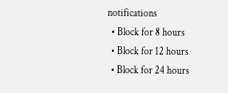notifications
  • Block for 8 hours
  • Block for 12 hours
  • Block for 24 hours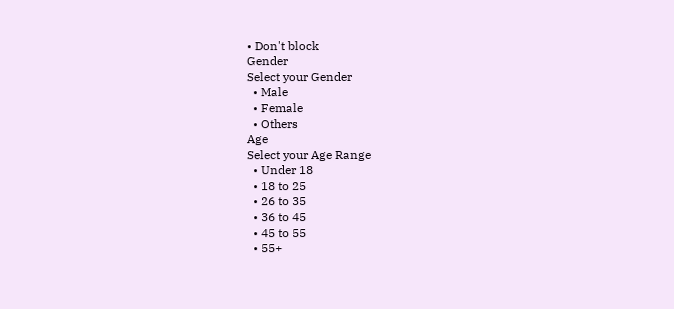• Don't block
Gender
Select your Gender
  • Male
  • Female
  • Others
Age
Select your Age Range
  • Under 18
  • 18 to 25
  • 26 to 35
  • 36 to 45
  • 45 to 55
  • 55+